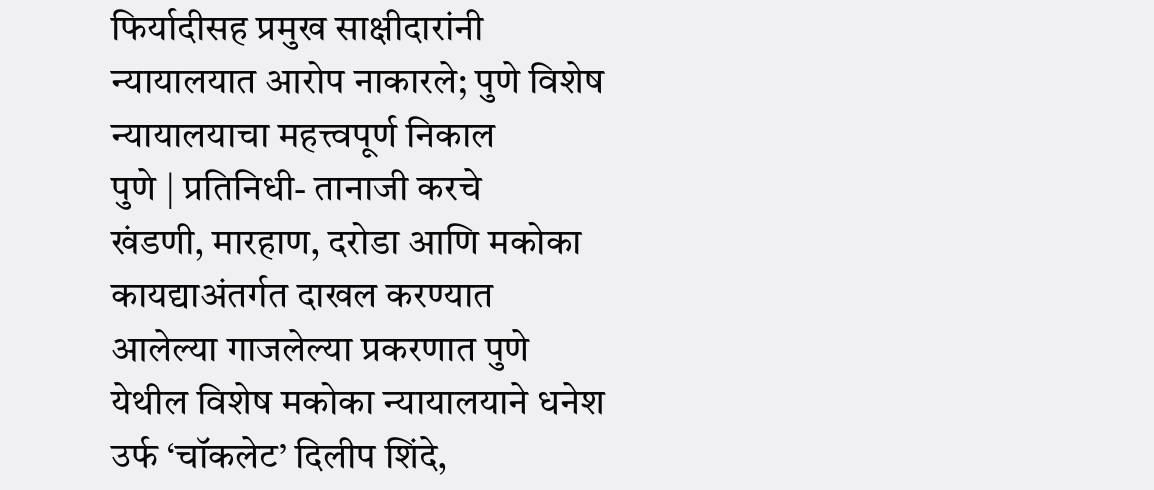फिर्यादीसह प्रमुख साक्षीदारांनी न्यायालयात आरोप नाकारले; पुणे विशेष न्यायालयाचा महत्त्वपूर्ण निकाल
पुणे | प्रतिनिधी- तानाजी करचे
खंडणी, मारहाण, दरोडा आणि मकोका कायद्याअंतर्गत दाखल करण्यात आलेल्या गाजलेल्या प्रकरणात पुणे येथील विशेष मकोका न्यायालयाने धनेश उर्फ ‘चॉकलेट’ दिलीप शिंदे,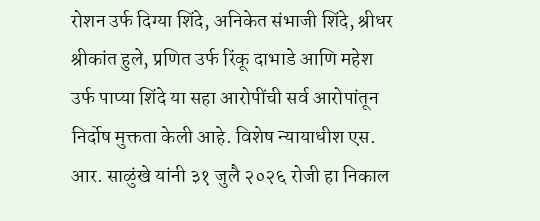रोशन उर्फ दिग्या शिंदे, अनिकेत संभाजी शिंदे, श्रीधर श्रीकांत हुले, प्रणित उर्फ रिंकू दाभाडे आणि महेश उर्फ पाप्या शिंदे या सहा आरोपींची सर्व आरोपांतून निर्दोष मुक्तता केली आहे. विशेष न्यायाधीश एस. आर. साळुंखे यांनी ३१ जुलै २०२६ रोजी हा निकाल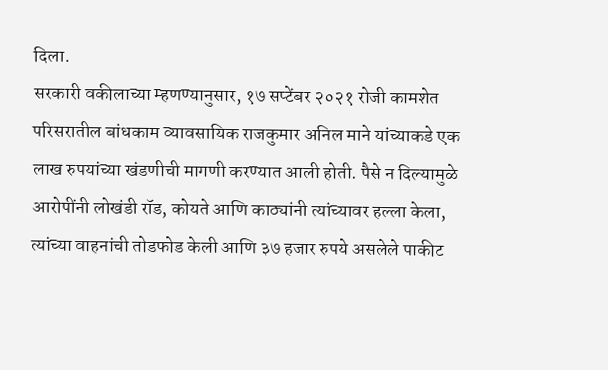दिला.
सरकारी वकीलाच्या म्हणण्यानुसार, १७ सप्टेंबर २०२१ रोजी कामशेत परिसरातील बांधकाम व्यावसायिक राजकुमार अनिल माने यांच्याकडे एक लाख रुपयांच्या खंडणीची मागणी करण्यात आली होती. पैसे न दिल्यामुळे आरोपींनी लोखंडी रॉड, कोयते आणि काठ्यांनी त्यांच्यावर हल्ला केला, त्यांच्या वाहनांची तोडफोड केली आणि ३७ हजार रुपये असलेले पाकीट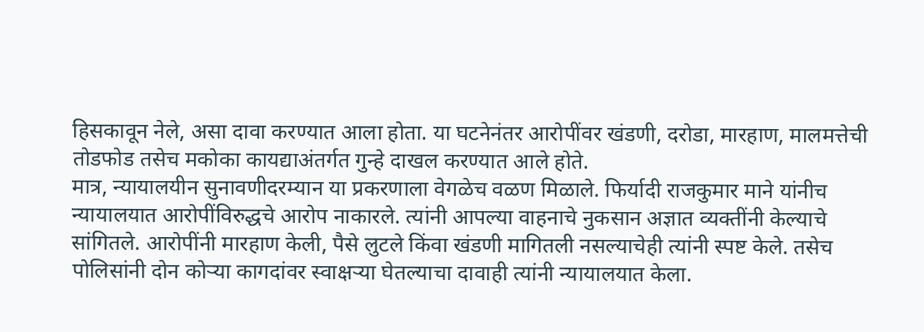हिसकावून नेले, असा दावा करण्यात आला होता. या घटनेनंतर आरोपींवर खंडणी, दरोडा, मारहाण, मालमत्तेची तोडफोड तसेच मकोका कायद्याअंतर्गत गुन्हे दाखल करण्यात आले होते.
मात्र, न्यायालयीन सुनावणीदरम्यान या प्रकरणाला वेगळेच वळण मिळाले. फिर्यादी राजकुमार माने यांनीच न्यायालयात आरोपींविरुद्धचे आरोप नाकारले. त्यांनी आपल्या वाहनाचे नुकसान अज्ञात व्यक्तींनी केल्याचे सांगितले. आरोपींनी मारहाण केली, पैसे लुटले किंवा खंडणी मागितली नसल्याचेही त्यांनी स्पष्ट केले. तसेच पोलिसांनी दोन कोऱ्या कागदांवर स्वाक्षऱ्या घेतल्याचा दावाही त्यांनी न्यायालयात केला.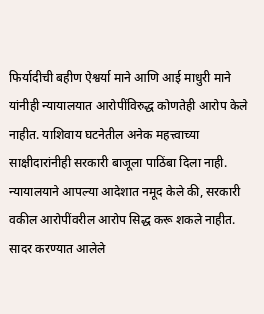फिर्यादीची बहीण ऐश्वर्या माने आणि आई माधुरी माने यांनीही न्यायालयात आरोपींविरुद्ध कोणतेही आरोप केले नाहीत. याशिवाय घटनेतील अनेक महत्त्वाच्या साक्षीदारांनीही सरकारी बाजूला पाठिंबा दिला नाही.
न्यायालयाने आपल्या आदेशात नमूद केले की, सरकारी वकील आरोपींवरील आरोप सिद्ध करू शकले नाहीत. सादर करण्यात आलेले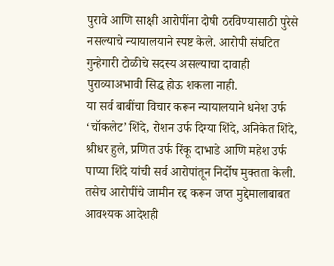पुरावे आणि साक्षी आरोपींना दोषी ठरविण्यासाठी पुरेसे नसल्याचे न्यायालयाने स्पष्ट केले. आरोपी संघटित गुन्हेगारी टोळीचे सदस्य असल्याचा दावाही पुराव्याअभावी सिद्ध होऊ शकला नाही.
या सर्व बाबींचा विचार करून न्यायालयाने धनेश उर्फ ‘चॉकलेट’ शिंदे, रोशन उर्फ दिग्या शिंदे, अनिकेत शिंदे, श्रीधर हुले, प्रणित उर्फ रिंकू दाभाडे आणि महेश उर्फ पाप्या शिंदे यांची सर्व आरोपांतून निर्दोष मुक्तता केली. तसेच आरोपींचे जामीन रद्द करून जप्त मुद्देमालाबाबत आवश्यक आदेशही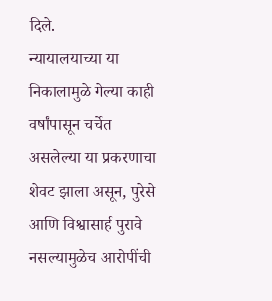दिले.
न्यायालयाच्या या निकालामुळे गेल्या काही वर्षांपासून चर्चेत असलेल्या या प्रकरणाचा शेवट झाला असून, पुरेसे आणि विश्वासार्ह पुरावे नसल्यामुळेच आरोपींची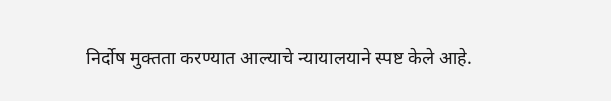निर्दोष मुक्तता करण्यात आल्याचे न्यायालयाने स्पष्ट केले आहे.